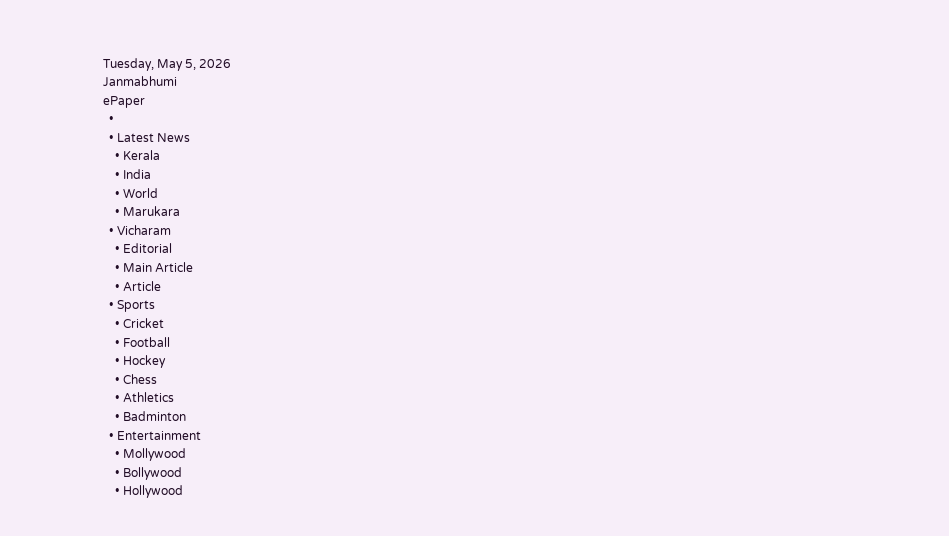Tuesday, May 5, 2026
Janmabhumi
ePaper
  •
  • Latest News
    • Kerala
    • India
    • World
    • Marukara
  • Vicharam
    • Editorial
    • Main Article
    • Article
  • Sports
    • Cricket
    • Football
    • Hockey
    • Chess
    • Athletics
    • Badminton
  • Entertainment
    • Mollywood
    • Bollywood
    • Hollywood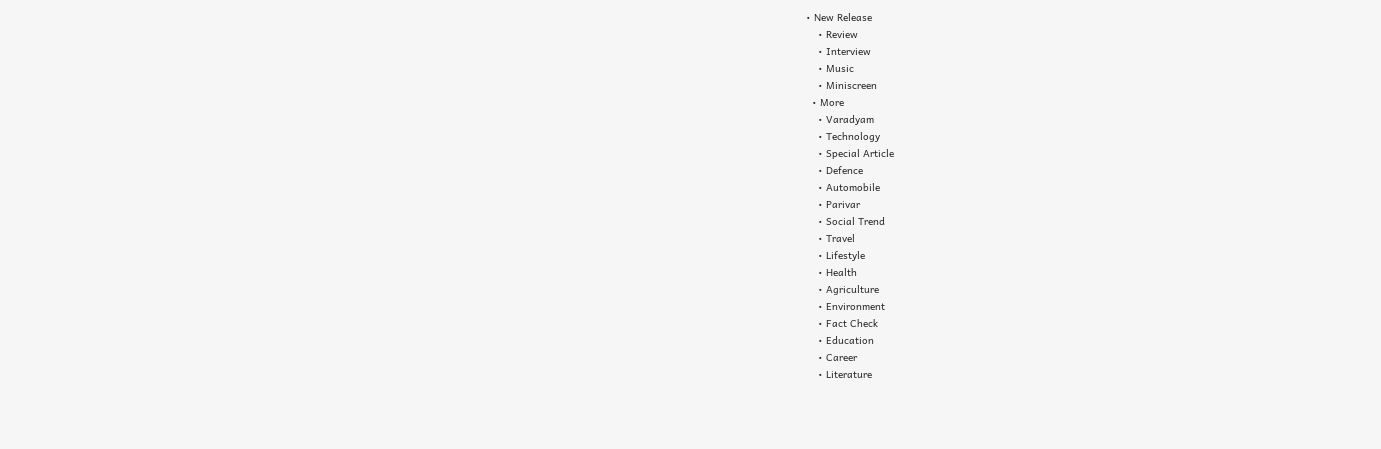• New Release
    • Review
    • Interview
    • Music
    • Miniscreen
  • More
    • Varadyam
    • Technology
    • Special Article
    • Defence
    • Automobile
    • Parivar
    • Social Trend
    • Travel
    • Lifestyle
    • Health
    • Agriculture
    • Environment
    • Fact Check
    • Education
    • Career
    • Literature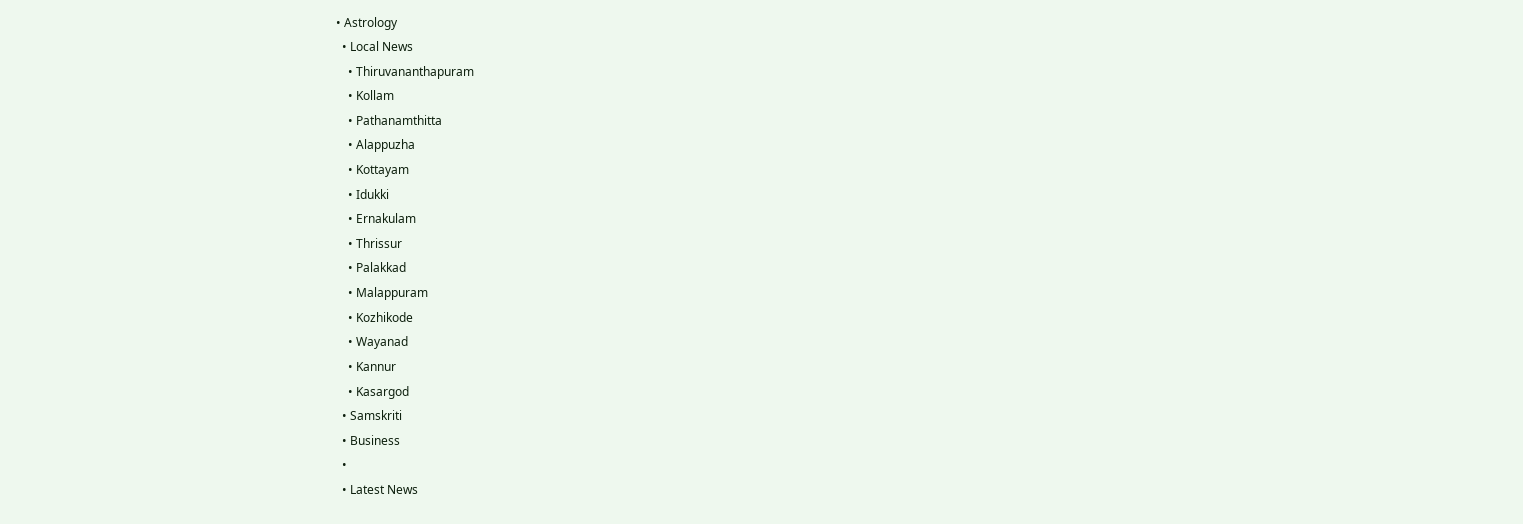• Astrology
  • Local News
    • Thiruvananthapuram
    • Kollam
    • Pathanamthitta
    • Alappuzha
    • Kottayam
    • Idukki
    • Ernakulam
    • Thrissur
    • Palakkad
    • Malappuram
    • Kozhikode
    • Wayanad
    • Kannur
    • Kasargod
  • Samskriti
  • Business
  •
  • Latest News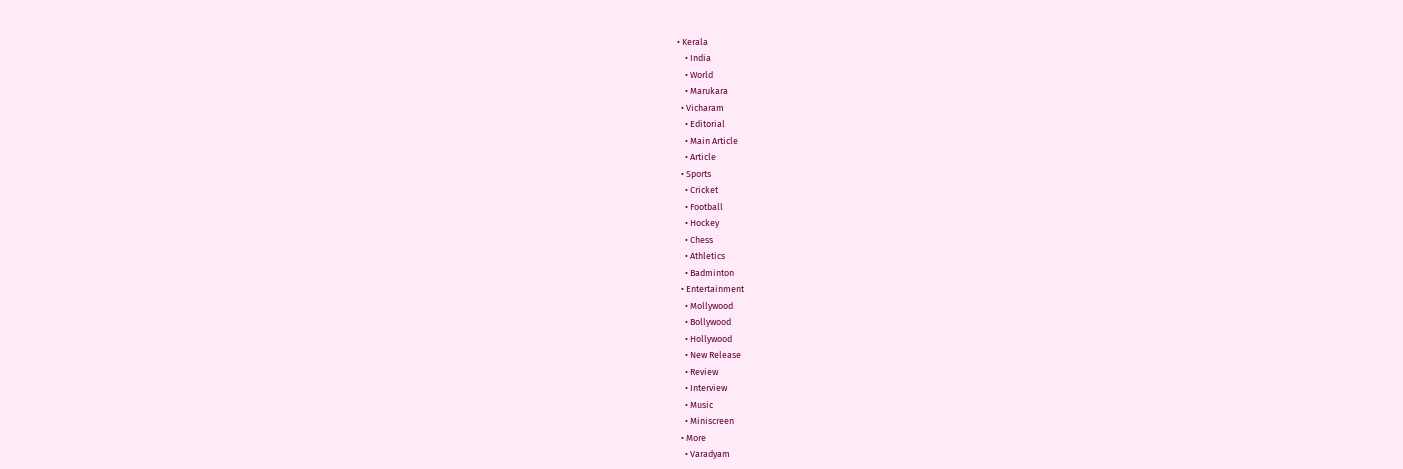• Kerala
    • India
    • World
    • Marukara
  • Vicharam
    • Editorial
    • Main Article
    • Article
  • Sports
    • Cricket
    • Football
    • Hockey
    • Chess
    • Athletics
    • Badminton
  • Entertainment
    • Mollywood
    • Bollywood
    • Hollywood
    • New Release
    • Review
    • Interview
    • Music
    • Miniscreen
  • More
    • Varadyam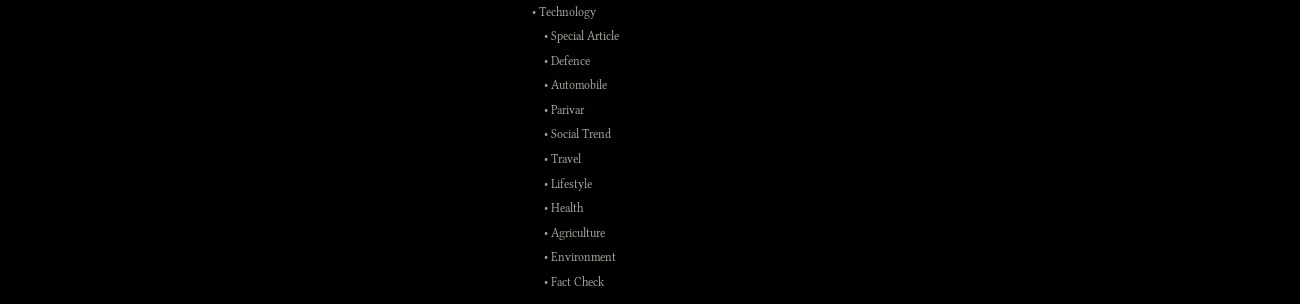• Technology
    • Special Article
    • Defence
    • Automobile
    • Parivar
    • Social Trend
    • Travel
    • Lifestyle
    • Health
    • Agriculture
    • Environment
    • Fact Check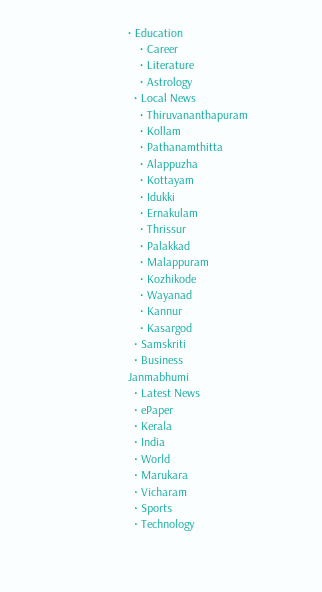• Education
    • Career
    • Literature
    • Astrology
  • Local News
    • Thiruvananthapuram
    • Kollam
    • Pathanamthitta
    • Alappuzha
    • Kottayam
    • Idukki
    • Ernakulam
    • Thrissur
    • Palakkad
    • Malappuram
    • Kozhikode
    • Wayanad
    • Kannur
    • Kasargod
  • Samskriti
  • Business
Janmabhumi
  • Latest News
  • ePaper
  • Kerala
  • India
  • World
  • Marukara
  • Vicharam
  • Sports
  • Technology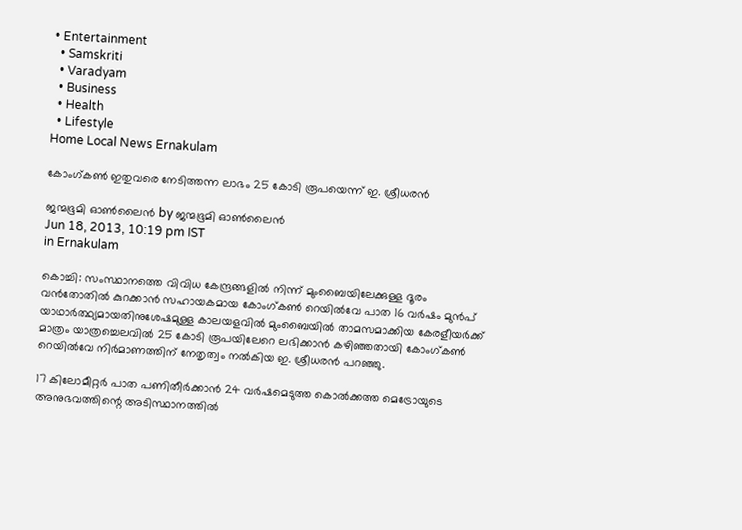• Entertainment
  • Samskriti
  • Varadyam
  • Business
  • Health
  • Lifestyle
Home Local News Ernakulam

കോംഗ്കണ്‍ ഇതുവരെ നേടിത്തന്ന ലാഭം 25 കോടി രൂപയെന്ന്‌ ഇ. ശ്രീധരന്‍

ജന്മഭൂമി ഓണ്‍ലൈന്‍ by ജന്മഭൂമി ഓണ്‍ലൈന്‍
Jun 18, 2013, 10:19 pm IST
in Ernakulam

കൊച്ചി: സംസ്ഥാനത്തെ വിവിധ കേന്ദ്രങ്ങളില്‍ നിന്ന്‌ മുംബൈയിലേക്കുള്ള ദൂരം വന്‍തോതില്‍ കുറക്കാന്‍ സഹായകമായ കോംഗ്കണ്‍ റെയില്‍വേ പാത 16 വര്‍ഷം മുന്‍പ്‌ യാഥാര്‍ത്ഥ്യമായതിനുശേഷമുള്ള കാലയളവില്‍ മുംബൈയില്‍ താമസമാക്കിയ കേരളീയര്‍ക്ക്‌ മാത്രം യാത്രച്ചെലവില്‍ 25 കോടി രൂപയിലേറെ ലഭിക്കാന്‍ കഴിഞ്ഞതായി കോംഗ്കണ്‍ റെയില്‍വേ നിര്‍മാണത്തിന്‌ നേതൃത്വം നല്‍കിയ ഇ. ശ്രീധരന്‍ പറഞ്ഞു.

17 കിലോമീറ്റര്‍ പാത പണിതീര്‍ക്കാന്‍ 24 വര്‍ഷമെടുത്ത കൊല്‍ക്കത്ത മെട്രോയുടെ അനുഭവത്തിന്റെ അടിസ്ഥാനത്തില്‍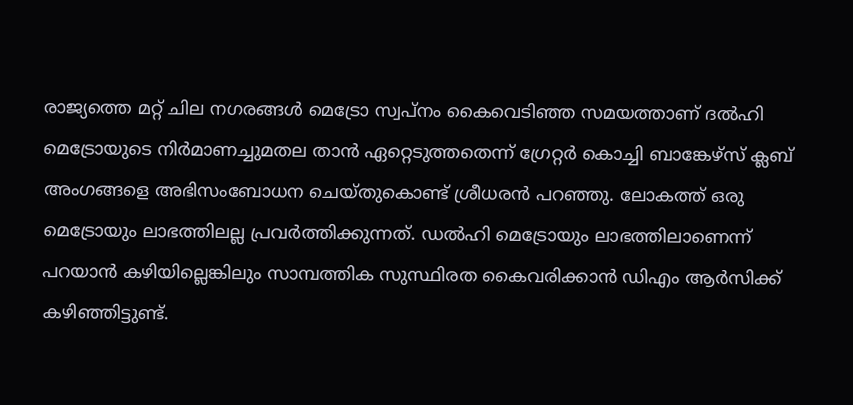രാജ്യത്തെ മറ്റ്‌ ചില നഗരങ്ങള്‍ മെട്രോ സ്വപ്നം കൈവെടിഞ്ഞ സമയത്താണ്‌ ദല്‍ഹി മെട്രോയുടെ നിര്‍മാണച്ചുമതല താന്‍ ഏറ്റെടുത്തതെന്ന്‌ ഗ്രേറ്റര്‍ കൊച്ചി ബാങ്കേഴ്സ്‌ ക്ലബ്‌ അംഗങ്ങളെ അഭിസംബോധന ചെയ്തുകൊണ്ട്‌ ശ്രീധരന്‍ പറഞ്ഞു. ലോകത്ത്‌ ഒരു മെട്രോയും ലാഭത്തിലല്ല പ്രവര്‍ത്തിക്കുന്നത്‌. ഡല്‍ഹി മെട്രോയും ലാഭത്തിലാണെന്ന്‌ പറയാന്‍ കഴിയില്ലെങ്കിലും സാമ്പത്തിക സുസ്ഥിരത കൈവരിക്കാന്‍ ഡിഎം ആര്‍സിക്ക്‌ കഴിഞ്ഞിട്ടുണ്ട്‌.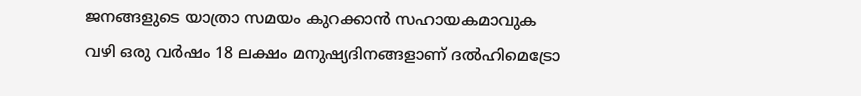ജനങ്ങളുടെ യാത്രാ സമയം കുറക്കാന്‍ സഹായകമാവുക വഴി ഒരു വര്‍ഷം 18 ലക്ഷം മനുഷ്യദിനങ്ങളാണ്‌ ദല്‍ഹിമെട്രോ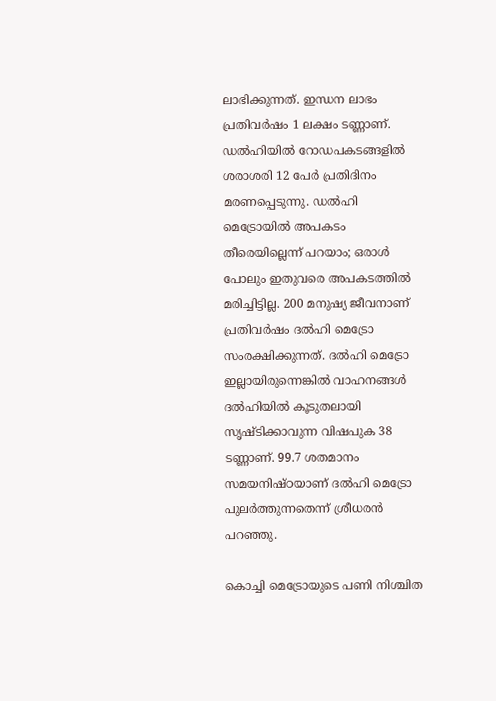ലാഭിക്കുന്നത്‌. ഇന്ധന ലാഭം പ്രതിവര്‍ഷം 1 ലക്ഷം ടണ്ണാണ്‌. ഡല്‍ഹിയില്‍ റോഡപകടങ്ങളില്‍ ശരാശരി 12 പേര്‍ പ്രതിദിനം മരണപ്പെടുന്നു. ഡല്‍ഹി മെട്രോയില്‍ അപകടം തീരെയില്ലെന്ന്‌ പറയാം; ഒരാള്‍ പോലും ഇതുവരെ അപകടത്തില്‍ മരിച്ചിട്ടില്ല. 200 മനുഷ്യ ജീവനാണ്‌ പ്രതിവര്‍ഷം ദല്‍ഹി മെട്രോ സംരക്ഷിക്കുന്നത്‌. ദല്‍ഹി മെട്രോ ഇല്ലായിരുന്നെങ്കില്‍ വാഹനങ്ങള്‍ ദല്‍ഹിയില്‍ കൂടുതലായി സൃഷ്ടിക്കാവുന്ന വിഷപുക 38 ടണ്ണാണ്‌. 99.7 ശതമാനം സമയനിഷ്ഠയാണ്‌ ദല്‍ഹി മെട്രോ പുലര്‍ത്തുന്നതെന്ന്‌ ശ്രീധരന്‍ പറഞ്ഞു.

കൊച്ചി മെട്രോയുടെ പണി നിശ്ചിത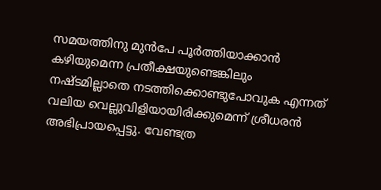സമയത്തിനു മുന്‍പേ പൂര്‍ത്തിയാക്കാന്‍ കഴിയുമെന്ന പ്രതീക്ഷയുണ്ടെങ്കിലും നഷ്ടമില്ലാതെ നടത്തിക്കൊണ്ടുപോവുക എന്നത്‌ വലിയ വെല്ലുവിളിയായിരിക്കുമെന്ന്‌ ശ്രീധരന്‍ അഭിപ്രായപ്പെട്ടു. വേണ്ടത്ര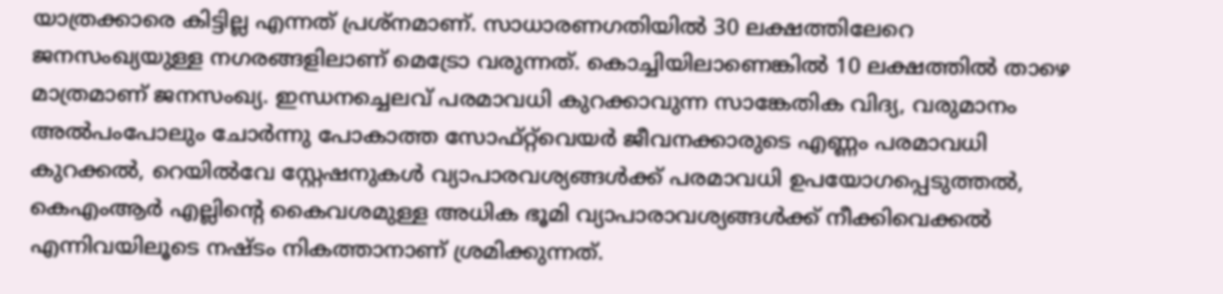യാത്രക്കാരെ കിട്ടില്ല എന്നത്‌ പ്രശ്നമാണ്‌. സാധാരണഗതിയില്‍ 30 ലക്ഷത്തിലേറെ ജനസംഖ്യയുള്ള നഗരങ്ങളിലാണ്‌ മെട്രോ വരുന്നത്‌. കൊച്ചിയിലാണെങ്കില്‍ 10 ലക്ഷത്തില്‍ താഴെ മാത്രമാണ്‌ ജനസംഖ്യ. ഇന്ധനച്ചെലവ്‌ പരമാവധി കുറക്കാവുന്ന സാങ്കേതിക വിദ്യ, വരുമാനം അല്‍പംപോലും ചോര്‍ന്നു പോകാത്ത സോഫ്റ്റ്‌വെയര്‍ ജീവനക്കാരുടെ എണ്ണം പരമാവധി കുറക്കല്‍, റെയില്‍വേ സ്റ്റേഷനുകള്‍ വ്യാപാരവശ്യങ്ങള്‍ക്ക്‌ പരമാവധി ഉപയോഗപ്പെടുത്തല്‍, കെഎംആര്‍ എല്ലിന്റെ കൈവശമുള്ള അധിക ഭൂമി വ്യാപാരാവശ്യങ്ങള്‍ക്ക്‌ നീക്കിവെക്കല്‍ എന്നിവയിലൂടെ നഷ്ടം നികത്താനാണ്‌ ശ്രമിക്കുന്നത്‌.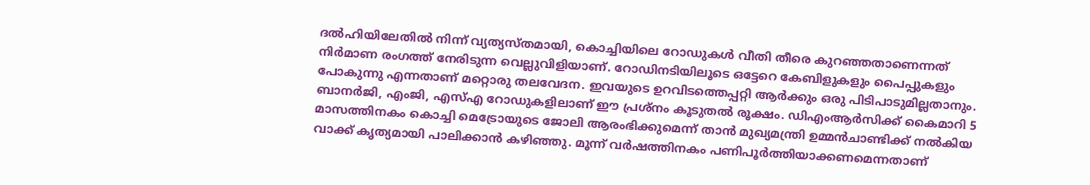ദല്‍ഹിയിലേതില്‍ നിന്ന്‌ വ്യത്യസ്തമായി, കൊച്ചിയിലെ റോഡുകള്‍ വീതി തീരെ കുറഞ്ഞതാണെന്നത്‌ നിര്‍മാണ രംഗത്ത്‌ നേരിടുന്ന വെല്ലുവിളിയാണ്‌. റോഡിനടിയിലൂടെ ഒട്ടേറെ കേബിളുകളും പൈപ്പുകളും പോകുന്നു എന്നതാണ്‌ മറ്റൊരു തലവേദന. ഇവയുടെ ഉറവിടത്തെപ്പറ്റി ആര്‍ക്കും ഒരു പിടിപാടുമില്ലതാനും. ബാനര്‍ജി, എംജി, എസ്‌എ റോഡുകളിലാണ്‌ ഈ പ്രശ്നം കൂടുതല്‍ രൂക്ഷം. ഡിഎംആര്‍സിക്ക്‌ കൈമാറി 5 മാസത്തിനകം കൊച്ചി മെട്രോയുടെ ജോലി ആരംഭിക്കുമെന്ന്‌ താന്‍ മുഖ്യമന്ത്രി ഉമ്മന്‍ചാണ്ടിക്ക്‌ നല്‍കിയ വാക്ക്‌ കൃത്യമായി പാലിക്കാന്‍ കഴിഞ്ഞു. മൂന്ന്‌ വര്‍ഷത്തിനകം പണിപൂര്‍ത്തിയാക്കണമെന്നതാണ്‌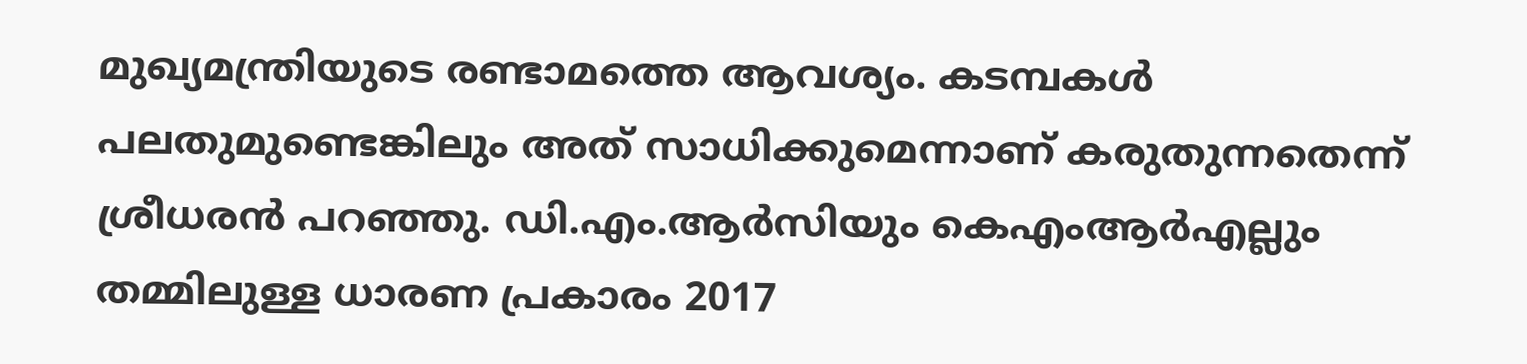മുഖ്യമന്ത്രിയുടെ രണ്ടാമത്തെ ആവശ്യം. കടമ്പകള്‍ പലതുമുണ്ടെങ്കിലും അത്‌ സാധിക്കുമെന്നാണ്‌ കരുതുന്നതെന്ന്‌ ശ്രീധരന്‍ പറഞ്ഞു. ഡി.എം.ആര്‍സിയും കെഎംആര്‍എല്ലും തമ്മിലുള്ള ധാരണ പ്രകാരം 2017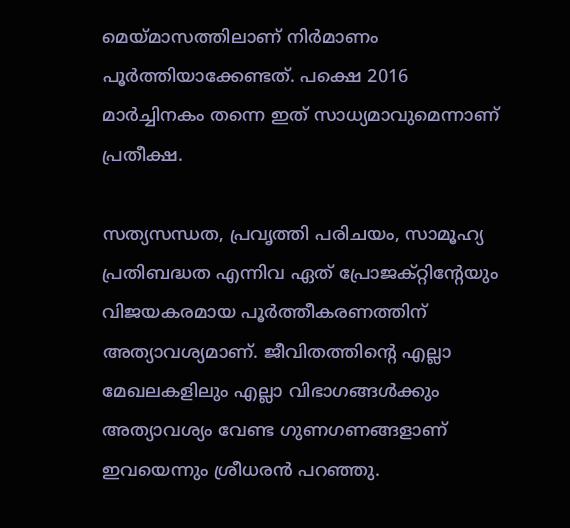മെയ്‌മാസത്തിലാണ്‌ നിര്‍മാണം പൂര്‍ത്തിയാക്കേണ്ടത്‌. പക്ഷെ 2016 മാര്‍ച്ചിനകം തന്നെ ഇത്‌ സാധ്യമാവുമെന്നാണ്‌ പ്രതീക്ഷ.

സത്യസന്ധത, പ്രവൃത്തി പരിചയം, സാമൂഹ്യ പ്രതിബദ്ധത എന്നിവ ഏത്‌ പ്രോജക്റ്റിന്റേയും വിജയകരമായ പൂര്‍ത്തീകരണത്തിന്‌ അത്യാവശ്യമാണ്‌. ജീവിതത്തിന്റെ എല്ലാ മേഖലകളിലും എല്ലാ വിഭാഗങ്ങള്‍ക്കും അത്യാവശ്യം വേണ്ട ഗുണഗണങ്ങളാണ്‌ ഇവയെന്നും ശ്രീധരന്‍ പറഞ്ഞു.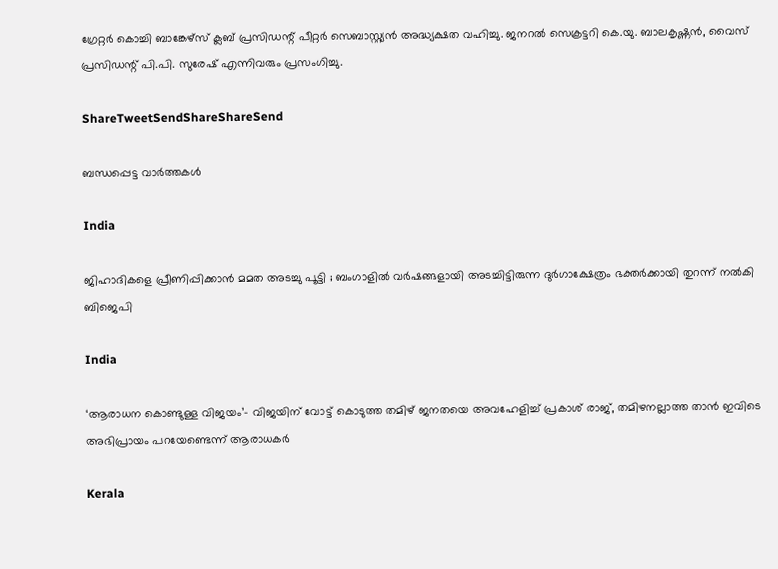ഗ്രേറ്റര്‍ കൊച്ചി ബാങ്കേഴ്സ്‌ ക്ലബ്‌ പ്രസിഡന്റ്‌ പീറ്റര്‍ സെബാസ്റ്റ്യന്‍ അദ്ധ്യക്ഷത വഹിച്ചു. ജനറല്‍ സെക്രട്ടറി കെ.യു. ബാലകൃഷ്ണന്‍, വൈസ്‌ പ്രസിഡന്റ്‌ പി.പി. സുരേഷ്‌ എന്നിവരും പ്രസംഗിച്ചു.

ShareTweetSendShareShareSend

ബന്ധപ്പെട്ട വാര്‍ത്തകള്‍

India

ജിഹാദികളെ പ്രീണിപ്പിക്കാൻ മമത അടച്ചു പൂട്ടി ; ബംഗാളിൽ വർഷങ്ങളായി അടച്ചിട്ടിരുന്ന ദുർഗാക്ഷേത്രം ഭക്തർക്കായി തുറന്ന് നൽകി ബിജെപി

India

‘ആരാധന കൊണ്ടുള്ള വിജയം’- വിജയിന് വോട്ട് കൊടുത്ത തമിഴ് ജനതയെ അവഹേളിച്ച് പ്രകാശ് രാജ്, തമിഴനല്ലാത്ത താൻ ഇവിടെ അഭിപ്രായം പറയേണ്ടെന്ന് ആരാധകർ

Kerala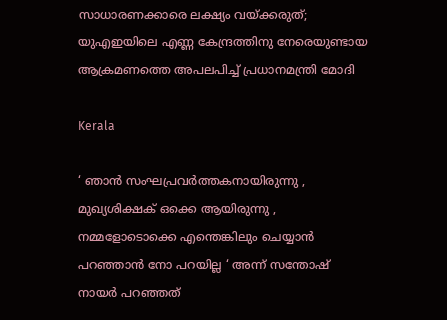സാധാരണക്കാരെ ലക്ഷ്യം വയ്‌ക്കരുത്; യുഎഇയിലെ എണ്ണ കേന്ദ്രത്തിനു നേരെയുണ്ടായ ആക്രമണത്തെ അപലപിച്ച് പ്രധാനമന്ത്രി മോദി

Kerala

‘ ഞാന്‍ സംഘപ്രവര്‍ത്തകനായിരുന്നു , മുഖ്യശിക്ഷക് ഒക്കെ ആയിരുന്നു , നമ്മളോടൊക്കെ എന്തെങ്കിലും ചെയ്യാൻ പറഞ്ഞാൻ നോ പറയില്ല ‘ അന്ന് സന്തോഷ് നായർ പറഞ്ഞത്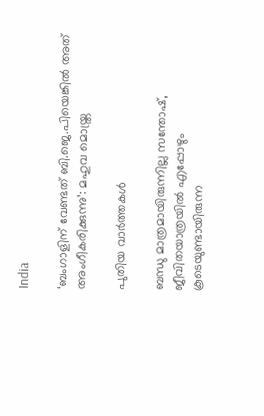India

‘ബംഗാളിന് വേണ്ടത് ബി.ജെ.പിയെങ്കിൽ അത് അംഗീകരിക്കുന്നു’: മഹുവ മൊയ്ത്ര

പുതിയ വാര്‍ത്തകള്‍

ബന്ധു മാത്രമായിരുന്നില്ല സന്തോഷ്, ജീവിതയാത്രയിൽ എപ്പോഴും കൂടെയുണ്ടായിരുന്ന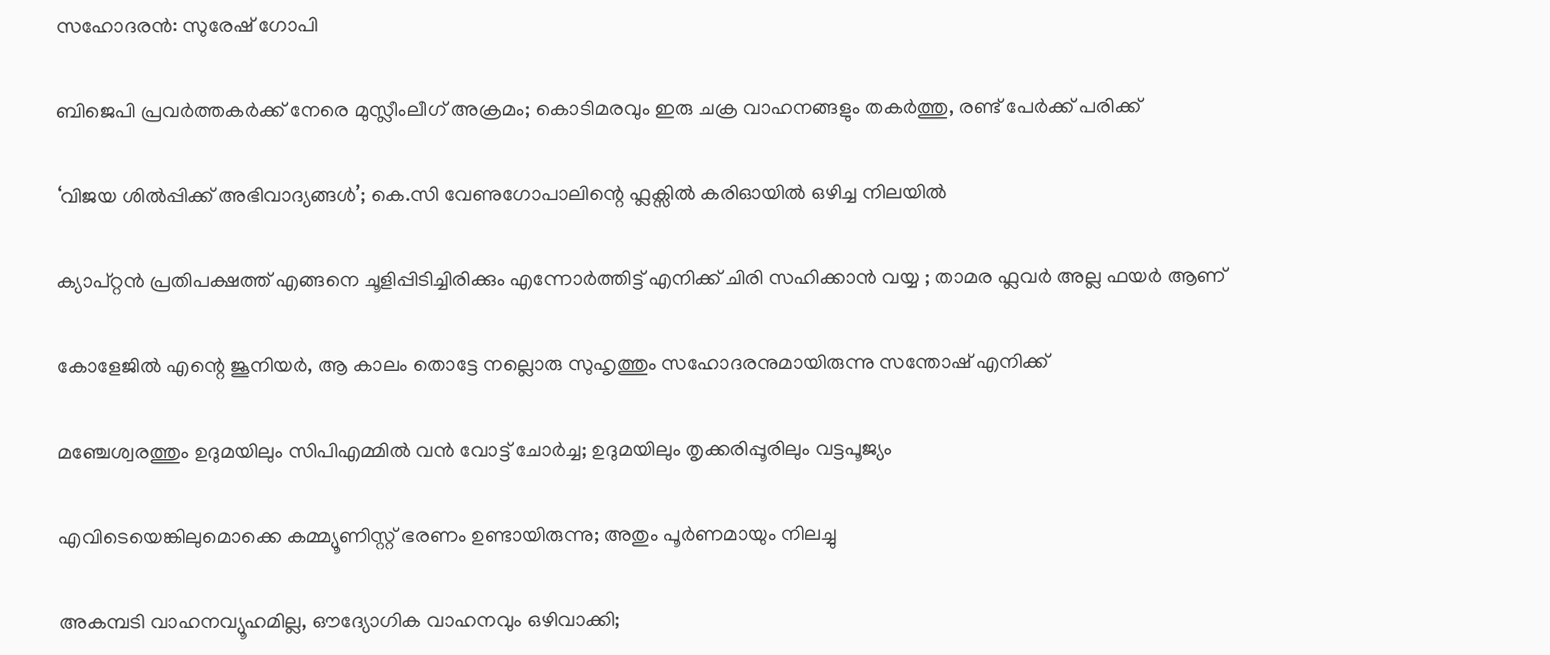സഹോദരൻ: സുരേഷ് ഗോപി

ബിജെപി പ്രവര്‍ത്തകര്‍ക്ക് നേരെ മുസ്ലീംലീഗ് അക്രമം; കൊടിമരവും ഇരു ചക്ര വാഹനങ്ങളും തകര്‍ത്തു, രണ്ട് പേര്‍ക്ക് പരിക്ക്

‘വിജയ ശിൽപ്പിക്ക് അഭിവാദ്യങ്ങൾ’; കെ.സി വേണുഗോപാലിന്റെ ഫ്ലക്സിൽ കരിഓയിൽ ഒഴിച്ച നിലയിൽ

ക്യാപ്റ്റൻ പ്രതിപക്ഷത്ത് എങ്ങനെ ചൂളിപ്പിടിച്ചിരിക്കും എന്നോർത്തിട്ട് എനിക്ക് ചിരി സഹിക്കാൻ വയ്യ ; താമര ഫ്ലവർ അല്ല ഫയർ ആണ്

കോളേജില്‍ എന്റെ ജൂനിയർ, ആ കാലം തൊട്ടേ നല്ലൊരു സുഹൃത്തും സഹോദരനുമായിരുന്നു സന്തോഷ് എനിക്ക്

മഞ്ചേശ്വരത്തും ഉദുമയിലും സിപിഎമ്മില്‍ വന്‍ വോട്ട് ചോര്‍ച്ച; ഉദുമയിലും തൃക്കരിപ്പൂരിലും വട്ടപൂജ്യം

എവിടെയെങ്കിലുമൊക്കെ കമ്മ്യൂണിസ്റ്റ് ഭരണം ഉണ്ടായിരുന്നു; അതും പൂര്‍ണമായും നിലച്ചു

അകമ്പടി വാഹനവ്യൂഹമില്ല, ഔദ്യോഗിക വാഹനവും ഒഴിവാക്കി;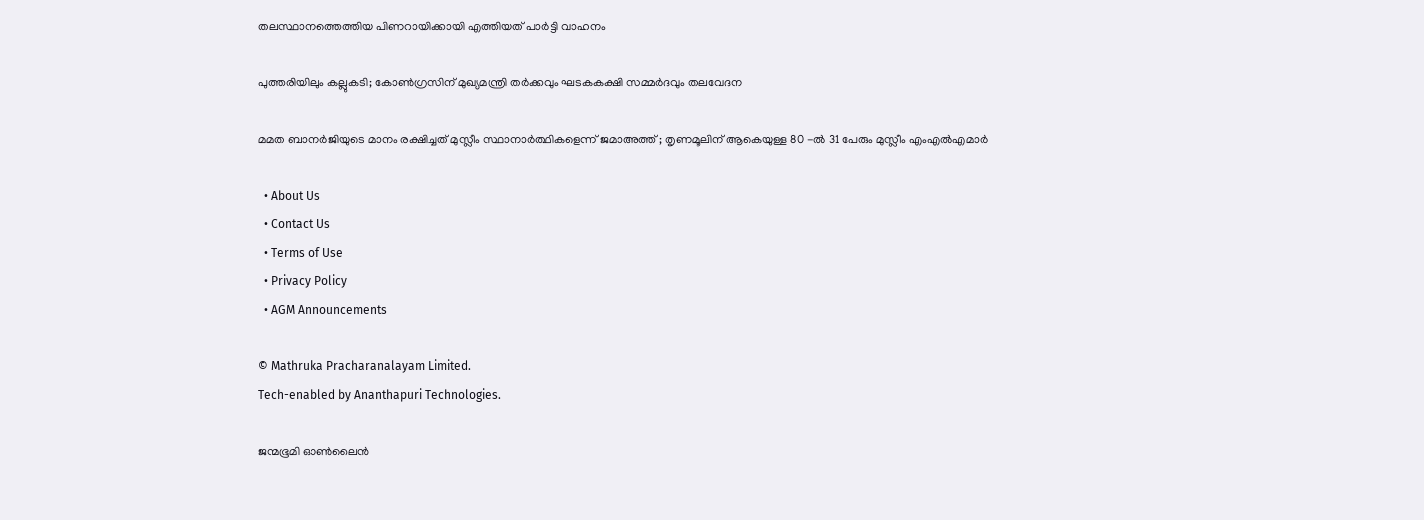തലസ്ഥാനത്തെത്തിയ പിണറായിക്കായി എത്തിയത് പാർട്ടി വാഹനം

പുത്തരിയിലും കല്ലുകടി; കോണ്‍ഗ്രസിന് മുഖ്യമന്ത്രി തര്‍ക്കവും ഘടകകക്ഷി സമ്മര്‍ദവും തലവേദന

മമത ബാനർജിയുടെ മാനം രക്ഷിച്ചത് മുസ്ലീം സ്ഥാനാർത്ഥികളെന്ന് ജമാഅത്ത് ; തൃണമൂലിന് ആകെയുള്ള 80 -ൽ 31 പേരും മുസ്ലീം എംഎൽഎമാർ

  • About Us
  • Contact Us
  • Terms of Use
  • Privacy Policy
  • AGM Announcements

© Mathruka Pracharanalayam Limited.
Tech-enabled by Ananthapuri Technologies.

ജന്മഭൂമി ഓണ്‍ലൈന്‍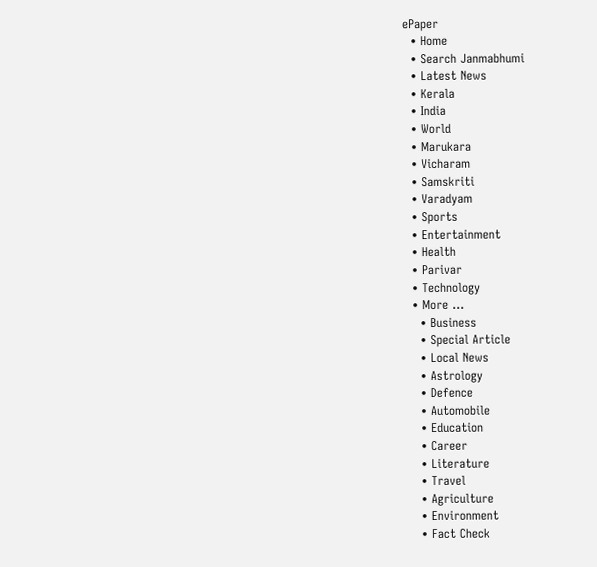ePaper
  • Home
  • Search Janmabhumi
  • Latest News
  • Kerala
  • India
  • World
  • Marukara
  • Vicharam
  • Samskriti
  • Varadyam
  • Sports
  • Entertainment
  • Health
  • Parivar
  • Technology
  • More …
    • Business
    • Special Article
    • Local News
    • Astrology
    • Defence
    • Automobile
    • Education
    • Career
    • Literature
    • Travel
    • Agriculture
    • Environment
    • Fact Check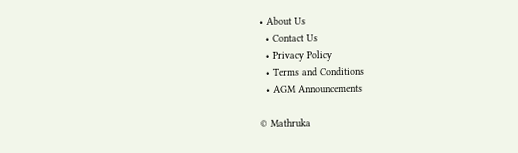• About Us
  • Contact Us
  • Privacy Policy
  • Terms and Conditions
  • AGM Announcements

© Mathruka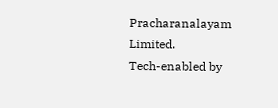Pracharanalayam Limited.
Tech-enabled by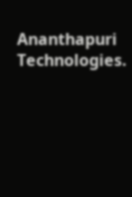Ananthapuri Technologies.